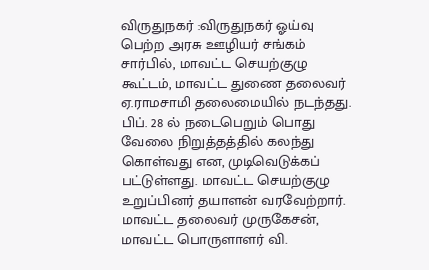விருதுநகர் :விருதுநகர் ஓய்வு பெற்ற அரசு ஊழியர் சங்கம் சார்பில், மாவட்ட செயற்குழு கூட்டம், மாவட்ட துணை தலைவர் ஏ.ராமசாமி தலைமையில் நடந்தது. பிப். 28 ல் நடைபெறும் பொது வேலை நிறுத்தத்தில் கலந்து கொள்வது என, முடிவெடுக்கப் பட்டுள்ளது. மாவட்ட செயற்குழு உறுப்பினர் தயாளன் வரவேற்றார்.
மாவட்ட தலைவர் முருகேசன், மாவட்ட பொருளாளர் வி.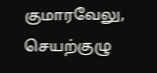குமாரவேலு, செயற்குழு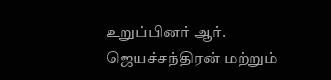உறுப்பினர் ஆர். ஜெயச்சந்திரன் மற்றும்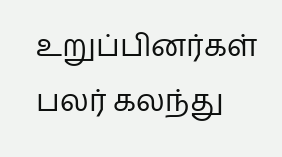உறுப்பினர்கள் பலர் கலந்து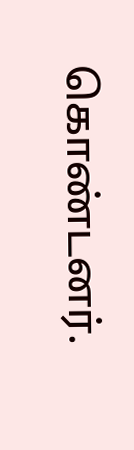கொண்டனர்.